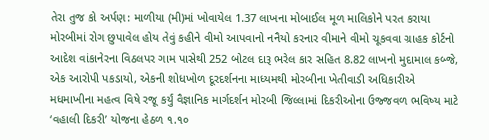તેરા તુજ કો અર્પણ: માળીયા (મી)માં ખોવાયેલ 1.37 લાખના મોબાઈલ મૂળ માલિકોને પરત કરાયા મોરબીમાં રોગ છુપાવેલ હોય તેવું કહીને વીમો આપવાનો નનૈયો કરનાર વીમાને વીમો ચૂકવવા ગ્રાહક કોર્ટનો આદેશ વાંકાનેરના વિઠલપર ગામ પાસેથી 252 બોટલ દારૂ ભરેલ કાર સહિત 8.82 લાખનો મુદામાલ કબ્જે, એક આરોપી પકડાયો, એકની શોધખોળ દૂરદર્શનના માધ્યમથી મોરબીના ખેતીવાડી અધિકારીએ મધમાખીના મહત્વ વિષે રજૂ કર્યું વૈજ્ઞાનિક માર્ગદર્શન મોરબી જિલ્લામાં દિકરીઓના ઉજ્જવળ ભવિષ્ય માટે ‘વહાલી દિકરી’ યોજના હેઠળ ૧.૧૦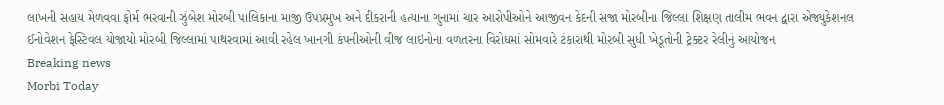લાખની સહાય મેળવવા ફોર્મ ભરવાની ઝુંબેશ મોરબી પાલિકાના માજી ઉપપ્રમુખ અને દીકરાની હત્યાના ગુનામાં ચાર આરોપીઓને આજીવન કેદની સજા મોરબીના જિલ્લા શિક્ષણ તાલીમ ભવન દ્વારા એજ્યુકેશનલ ઈનોવેશન ફેસ્ટિવલ યોજાયો મોરબી જિલ્લામાં પાથરવામાં આવી રહેલ ખાનગી કંપનીઓની વીજ લાઇનોના વળતરના વિરોધમાં સોમવારે ટંકારાથી મોરબી સુધી ખેડૂતોની ટ્રેક્ટર રેલીનું આયોજન
Breaking news
Morbi Today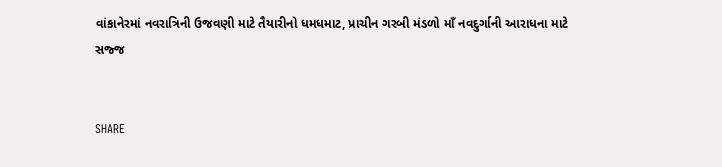વાંકાનેરમાં નવરાત્રિની ઉજવણી માટે તૈયારીનો ધમધમાટ, પ્રાચીન ગરબી મંડળો માઁ નવદુર્ગાની આરાધના માટે સજ્જ


SHARE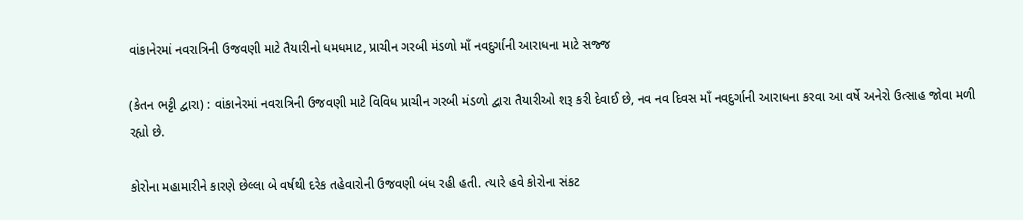વાંકાનેરમાં નવરાત્રિની ઉજવણી માટે તૈયારીનો ધમધમાટ, પ્રાચીન ગરબી મંડળો માઁ નવદુર્ગાની આરાધના માટે સજ્જ

(કેતન ભટ્ટી દ્વારા) : વાંકાનેરમાં નવરાત્રિની ઉજવણી માટે વિવિધ પ્રાચીન ગરબી મંડળો દ્વારા તૈયારીઓ શરૂ કરી દેવાઈ છે, નવ નવ દિવસ માઁ નવદુર્ગાની આરાધના કરવા આ વર્ષે અનેરો ઉત્સાહ જોવા મળી રહ્યો છે.

કોરોના મહામારીને કારણે છેલ્લા બે વર્ષથી દરેક તહેવારોની ઉજવણી બંધ રહી હતી. ત્યારે હવે કોરોના સંકટ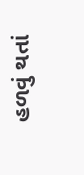હળવું થતાં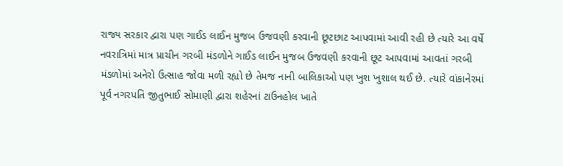રાજ્ય સરકાર દ્વારા પણ ગાઈડ લાઈન મુજબ ઉજવણી કરવાની છૂટછાટ આપવામાં આવી રહી છે ત્યારે આ વર્ષે નવરાત્રિમાં માત્ર પ્રાચીન ગરબી મંડળોને ગાઈડ લાઈન મુજબ ઉજવણી કરવાની છૂટ આપવામાં આવતાં ગરબી મંડળોમાં અનેરો ઉત્સાહ જોવા મળી રહ્યો છે તેમજ નાની બાલિકાઓ પણ ખુશ ખુશાલ થઈ છે. ત્યારે વાંકાનેરમાં પૂર્વ નગરપતિ જીતુભાઈ સોમાણી દ્વારા શહેરનાં ટાઉનહોલ ખાતે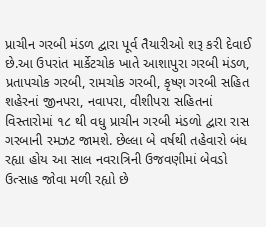પ્રાચીન ગરબી મંડળ દ્વારા પૂર્વ તૈયારીઓ શરૂ કરી દેવાઈ છે.આ ઉપરાંત માર્કેટચોક ખાતે આશાપુરા ગરબી મંડળ, પ્રતાપચોક ગરબી, રામચોક ગરબી, કૃષ્ણ ગરબી સહિત શહેરનાં જીનપરા, નવાપરા, વીશીપરા સહિતનાં વિસ્તારોમાં ૧૮ થી વધુ પ્રાચીન ગરબી મંડળો દ્વારા રાસ ગરબાની રમઝટ જામશે. છેલ્લા બે વર્ષથી તહેવારો બંધ રહ્યા હોય આ સાલ નવરાત્રિની ઉજવણીમાં બેવડો ઉત્સાહ જોવા મળી રહ્યો છે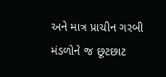અને માત્ર પ્રાચીન ગરબી મંડળોને જ છૂટછાટ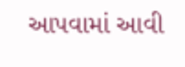આપવામાં આવી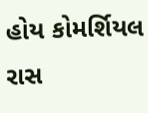હોય કોમર્શિયલ રાસ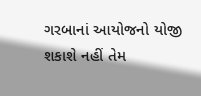ગરબાનાં આયોજનો યોજી શકાશે નહીં તેમ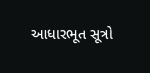આધારભૂત સૂત્રો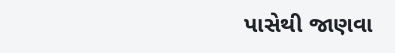પાસેથી જાણવા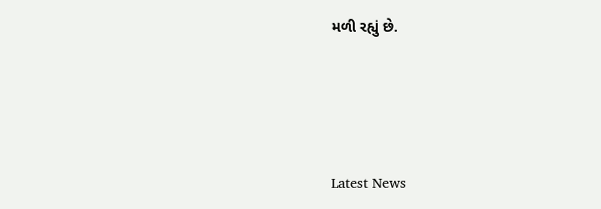મળી રહ્યું છે.






Latest News